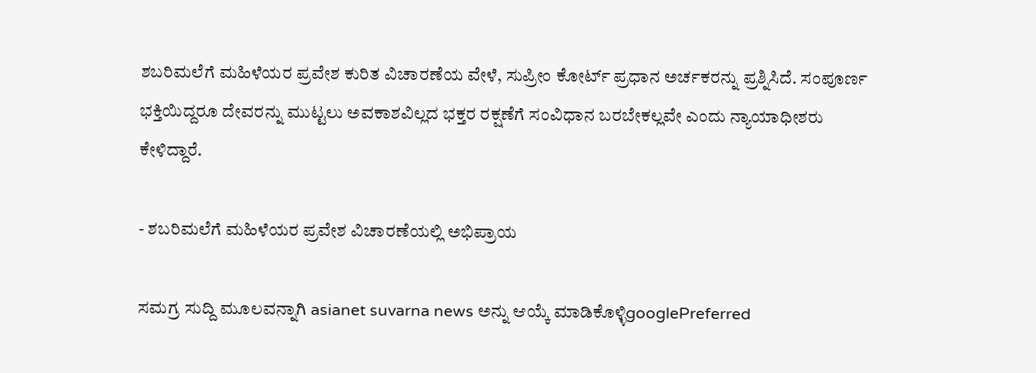ಶಬರಿಮಲೆಗೆ ಮಹಿಳೆಯರ ಪ್ರವೇಶ ಕುರಿತ ವಿಚಾರಣೆಯ ವೇಳೆ, ಸುಪ್ರೀಂ ಕೋರ್ಟ್ ಪ್ರಧಾನ ಅರ್ಚಕರನ್ನು ಪ್ರಶ್ನಿಸಿದೆ. ಸಂಪೂರ್ಣ ಭಕ್ತಿಯಿದ್ದರೂ ದೇವರನ್ನು ಮುಟ್ಟಲು ಅವಕಾಶವಿಲ್ಲದ ಭಕ್ತರ ರಕ್ಷಣೆಗೆ ಸಂವಿಧಾನ ಬರಬೇಕಲ್ಲವೇ ಎಂದು ನ್ಯಾಯಾಧೀಶರು ಕೇಳಿದ್ದಾರೆ.

- ಶಬರಿಮಲೆಗೆ ಮಹಿಳೆಯರ ಪ್ರವೇಶ ವಿಚಾರಣೆಯಲ್ಲಿ ಅಭಿಪ್ರಾಯ

ಸಮಗ್ರ ಸುದ್ದಿ ಮೂಲವನ್ನಾಗಿ asianet suvarna news ಅನ್ನು ಆಯ್ಕೆ ಮಾಡಿಕೊಳ್ಳಿgooglePreferred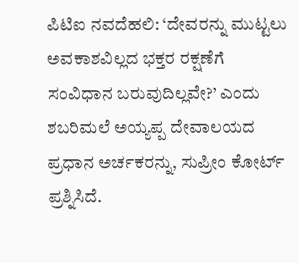ಪಿಟಿಐ ನವದೆಹಲಿ: ‘ದೇವರನ್ನು ಮುಟ್ಟಲು ಅವಕಾಶವಿಲ್ಲದ ಭಕ್ತರ ರಕ್ಷಣೆಗೆ ಸಂವಿಧಾನ ಬರುವುದಿಲ್ಲವೇ?’ ಎಂದು ಶಬರಿಮಲೆ ಅಯ್ಯಪ್ಪ ದೇವಾಲಯದ ಪ್ರಧಾನ ಅರ್ಚಕರನ್ನು, ಸುಪ್ರೀಂ ಕೋರ್ಟ್‌ ಪ್ರಶ್ನಿಸಿದೆ.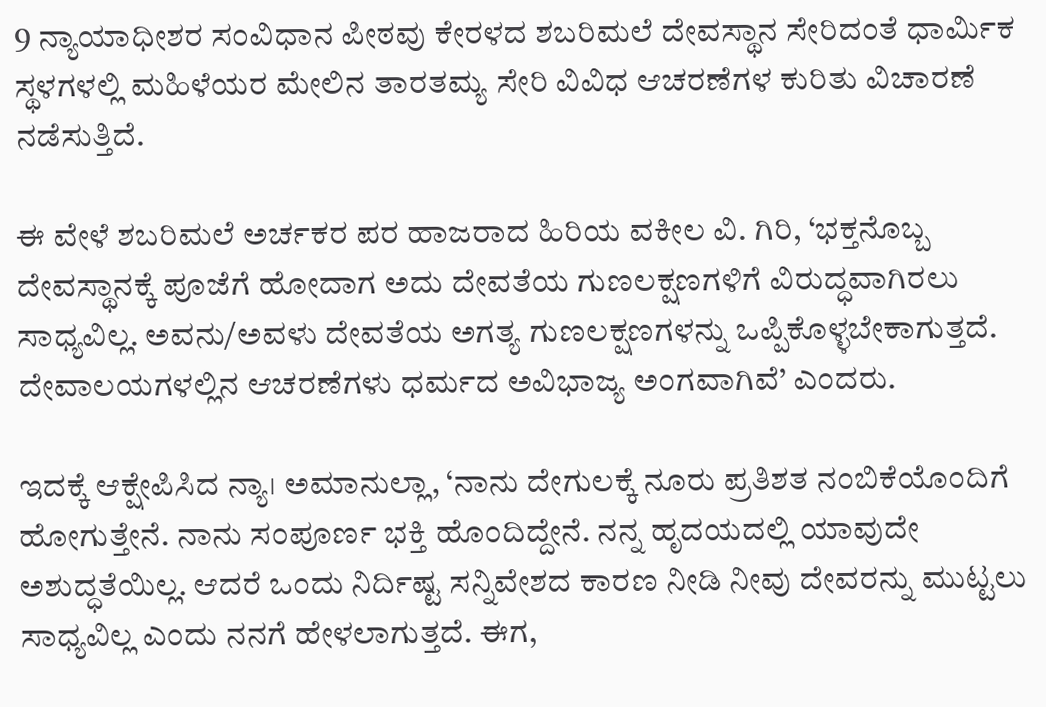9 ನ್ಯಾಯಾಧೀಶರ ಸಂವಿಧಾನ ಪೀಠವು ಕೇರಳದ ಶಬರಿಮಲೆ ದೇವಸ್ಥಾನ ಸೇರಿದಂತೆ ಧಾರ್ಮಿಕ ಸ್ಥಳಗಳಲ್ಲಿ ಮಹಿಳೆಯರ ಮೇಲಿನ ತಾರತಮ್ಯ ಸೇರಿ ವಿವಿಧ ಆಚರಣೆಗಳ ಕುರಿತು ವಿಚಾರಣೆ ನಡೆಸುತ್ತಿದೆ.

ಈ ವೇಳೆ ಶಬರಿಮಲೆ ಅರ್ಚಕರ ಪರ ಹಾಜರಾದ ಹಿರಿಯ ವಕೀಲ ವಿ. ಗಿರಿ, ‘ಭಕ್ತನೊಬ್ಬ ದೇವಸ್ಥಾನಕ್ಕೆ ಪೂಜೆಗೆ ಹೋದಾಗ ಅದು ದೇವತೆಯ ಗುಣಲಕ್ಷಣಗಳಿಗೆ ವಿರುದ್ಧವಾಗಿರಲು ಸಾಧ್ಯವಿಲ್ಲ. ಅವನು/ಅವಳು ದೇವತೆಯ ಅಗತ್ಯ ಗುಣಲಕ್ಷಣಗಳನ್ನು ಒಪ್ಪಿಕೊಳ್ಳಬೇಕಾಗುತ್ತದೆ. ದೇವಾಲಯಗಳಲ್ಲಿನ ಆಚರಣೆಗಳು ಧರ್ಮದ ಅವಿಭಾಜ್ಯ ಅಂಗವಾಗಿವೆ’ ಎಂದರು.

ಇದಕ್ಕೆ ಆಕ್ಷೇಪಿಸಿದ ನ್ಯಾ। ಅಮಾನುಲ್ಲಾ, ‘ನಾನು ದೇಗುಲಕ್ಕೆ ನೂರು ಪ್ರತಿಶತ ನಂಬಿಕೆಯೊಂದಿಗೆ ಹೋಗುತ್ತೇನೆ. ನಾನು ಸಂಪೂರ್ಣ ಭಕ್ತಿ ಹೊಂದಿದ್ದೇನೆ. ನನ್ನ ಹೃದಯದಲ್ಲಿ ಯಾವುದೇ ಅಶುದ್ಧತೆಯಿಲ್ಲ. ಆದರೆ ಒಂದು ನಿರ್ದಿಷ್ಟ ಸನ್ನಿವೇಶದ ಕಾರಣ ನೀಡಿ ನೀವು ದೇವರನ್ನು ಮುಟ್ಟಲು ಸಾಧ್ಯವಿಲ್ಲ ಎಂದು ನನಗೆ ಹೇಳಲಾಗುತ್ತದೆ. ಈಗ,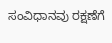ಸಂವಿಧಾನವು ರಕ್ಷಣೆಗೆ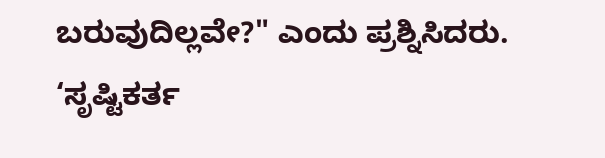ಬರುವುದಿಲ್ಲವೇ?" ಎಂದು ಪ್ರಶ್ನಿಸಿದರು. ‘ಸೃಷ್ಟಿಕರ್ತ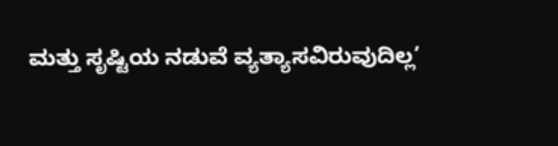ಮತ್ತು ಸೃಷ್ಟಿಯ ನಡುವೆ ವ್ಯತ್ಯಾಸವಿರುವುದಿಲ್ಲ’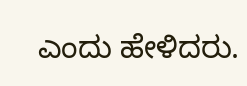ಎಂದು ಹೇಳಿದರು.